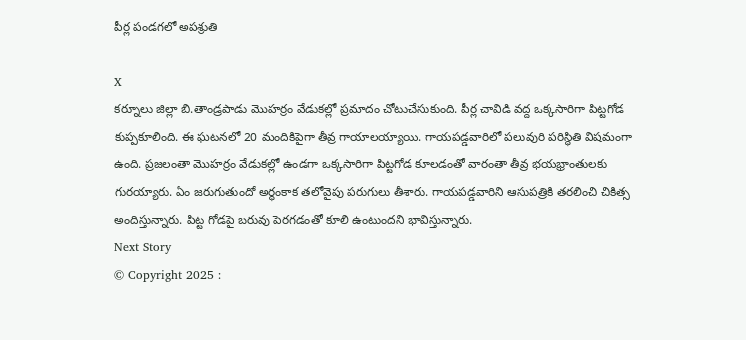పీర్ల పండగలో అపశ్రుతి

X
కర్నూలు జిల్లా బి.తాండ్రపాడు మొహర్రం వేడుకల్లో ప్రమాదం చోటుచేసుకుంది. పీర్ల చావిడి వద్ద ఒక్కసారిగా పిట్టగోడ కుప్పకూలింది. ఈ ఘటనలో 20 మందికిపైగా తీవ్ర గాయాలయ్యాయి. గాయపడ్డవారిలో పలువురి పరిస్థితి విషమంగా ఉంది. ప్రజలంతా మొహర్రం వేడుకల్లో ఉండగా ఒక్కసారిగా పిట్టగోడ కూలడంతో వారంతా తీవ్ర భయభ్రాంతులకు గురయ్యారు. ఏం జరుగుతుందో అర్థంకాక తలోవైపు పరుగులు తీశారు. గాయపడ్డవారిని ఆసుపత్రికి తరలించి చికిత్స అందిస్తున్నారు. పిట్ట గోడపై బరువు పెరగడంతో కూలి ఉంటుందని భావిస్తున్నారు.
Next Story
© Copyright 2025 :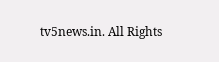tv5news.in. All Rights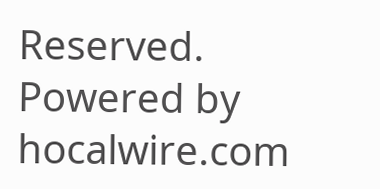Reserved. Powered by hocalwire.com